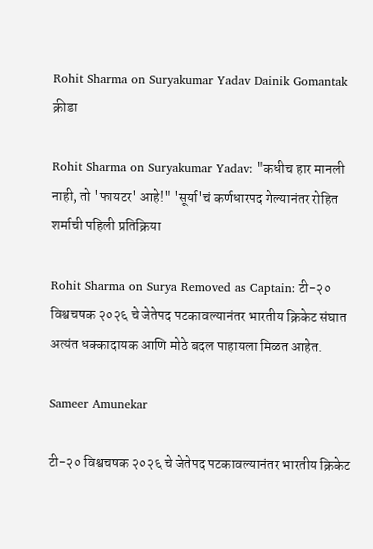Rohit Sharma on Suryakumar Yadav Dainik Gomantak
क्रीडा

Rohit Sharma on Suryakumar Yadav: "कधीच हार मानली नाही, तो 'फायटर' आहे!" 'सूर्या'चं कर्णधारपद गेल्यानंतर रोहित शर्माची पहिली प्रतिक्रिया

Rohit Sharma on Surya Removed as Captain: टी-२० विश्वचषक २०२६ चे जेतेपद पटकावल्यानंतर भारतीय क्रिकेट संघात अत्यंत धक्कादायक आणि मोठे बदल पाहायला मिळत आहेत.

Sameer Amunekar

टी-२० विश्वचषक २०२६ चे जेतेपद पटकावल्यानंतर भारतीय क्रिकेट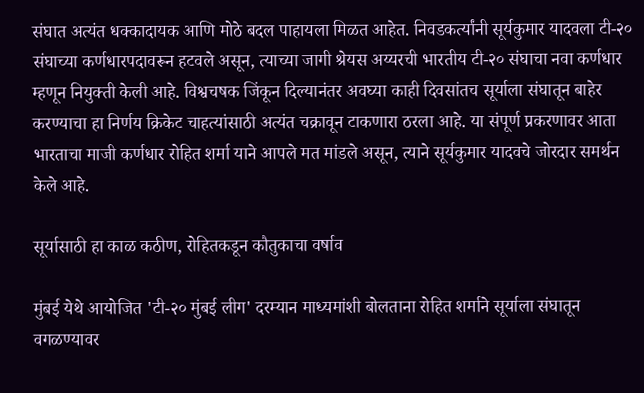संघात अत्यंत धक्कादायक आणि मोठे बदल पाहायला मिळत आहेत. निवडकर्त्यांनी सूर्यकुमार यादवला टी-२० संघाच्या कर्णधारपदावरून हटवले असून, त्याच्या जागी श्रेयस अय्यरची भारतीय टी-२० संघाचा नवा कर्णधार म्हणून नियुक्ती केली आहे. विश्वचषक जिंकून दिल्यानंतर अवघ्या काही दिवसांतच सूर्याला संघातून बाहेर करण्याचा हा निर्णय क्रिकेट चाहत्यांसाठी अत्यंत चक्रावून टाकणारा ठरला आहे. या संपूर्ण प्रकरणावर आता भारताचा माजी कर्णधार रोहित शर्मा याने आपले मत मांडले असून, त्याने सूर्यकुमार यादवचे जोरदार समर्थन केले आहे.

सूर्यासाठी हा काळ कठीण, रोहितकडून कौतुकाचा वर्षाव

मुंबई येथे आयोजित 'टी-२० मुंबई लीग' दरम्यान माध्यमांशी बोलताना रोहित शर्माने सूर्याला संघातून वगळण्यावर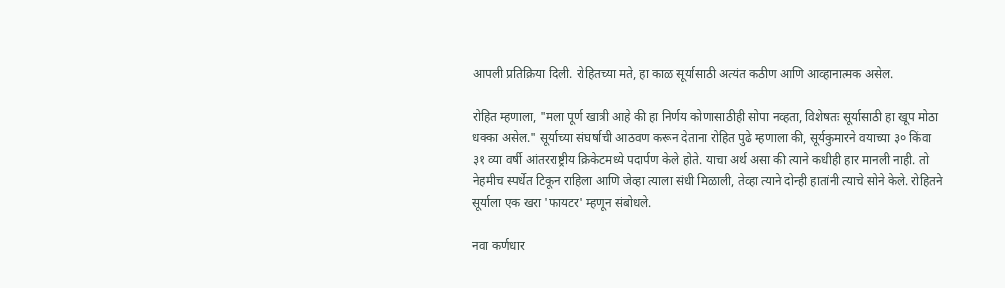आपली प्रतिक्रिया दिली. रोहितच्या मते, हा काळ सूर्यासाठी अत्यंत कठीण आणि आव्हानात्मक असेल.

रोहित म्हणाला, "मला पूर्ण खात्री आहे की हा निर्णय कोणासाठीही सोपा नव्हता, विशेषतः सूर्यासाठी हा खूप मोठा धक्का असेल." सूर्याच्या संघर्षाची आठवण करून देताना रोहित पुढे म्हणाला की, सूर्यकुमारने वयाच्या ३० किंवा ३१ व्या वर्षी आंतरराष्ट्रीय क्रिकेटमध्ये पदार्पण केले होते. याचा अर्थ असा की त्याने कधीही हार मानली नाही. तो नेहमीच स्पर्धेत टिकून राहिला आणि जेव्हा त्याला संधी मिळाली, तेव्हा त्याने दोन्ही हातांनी त्याचे सोने केले. रोहितने सूर्याला एक खरा 'फायटर' म्हणून संबोधले.

नवा कर्णधार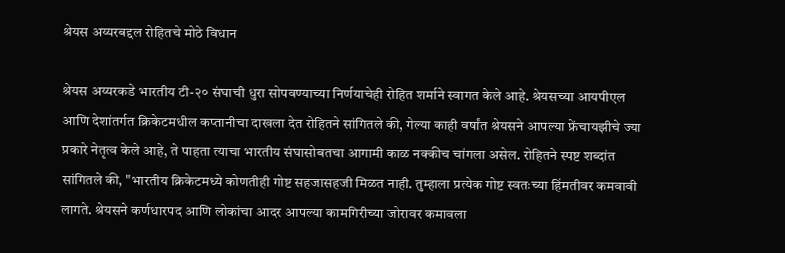श्रेयस अय्यरबद्दल रोहितचे मोठे विधान

श्रेयस अय्यरकडे भारतीय टी-२० संघाची धुरा सोपवण्याच्या निर्णयाचेही रोहित शर्माने स्वागत केले आहे. श्रेयसच्या आयपीएल आणि देशांतर्गत क्रिकेटमधील कप्तानीचा दाखला देत रोहितने सांगितले की, गेल्या काही वर्षांत श्रेयसने आपल्या फ्रेंचायझीचे ज्या प्रकारे नेतृत्व केले आहे, ते पाहता त्याचा भारतीय संघासोबतचा आगामी काळ नक्कीच चांगला असेल. रोहितने स्पष्ट शब्दांत सांगितले की, "भारतीय क्रिकेटमध्ये कोणतीही गोष्ट सहजासहजी मिळत नाही. तुम्हाला प्रत्येक गोष्ट स्वतःच्या हिंमतीवर कमवावी लागते. श्रेयसने कर्णधारपद आणि लोकांचा आदर आपल्या कामगिरीच्या जोरावर कमावला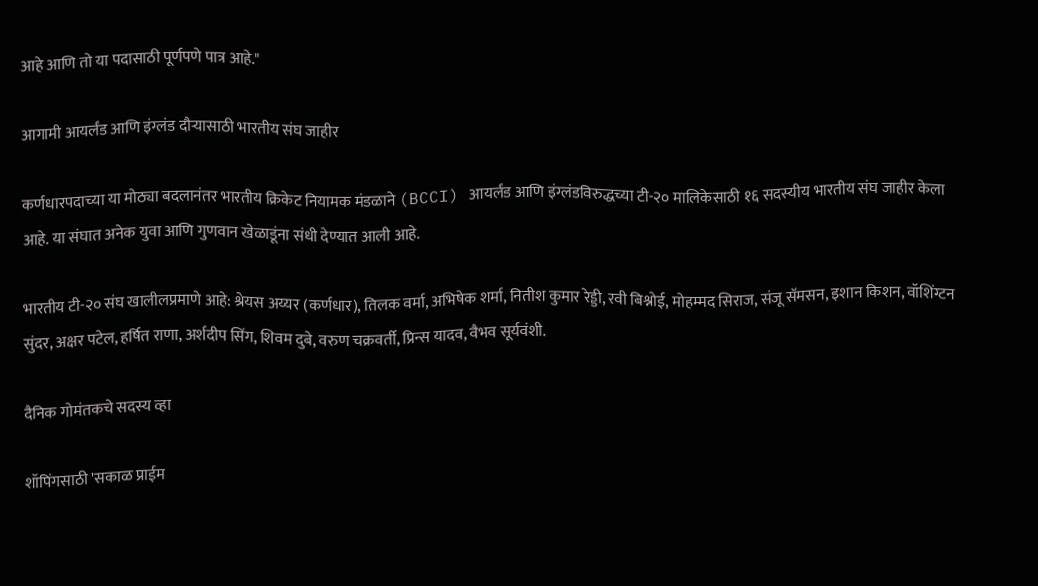आहे आणि तो या पदासाठी पूर्णपणे पात्र आहे."

आगामी आयर्लंड आणि इंग्लंड दौऱ्यासाठी भारतीय संघ जाहीर

कर्णधारपदाच्या या मोठ्या बदलानंतर भारतीय क्रिकेट नियामक मंडळाने (BCCI) आयर्लंड आणि इंग्लंडविरुद्धच्या टी-२० मालिकेसाठी १६ सदस्यीय भारतीय संघ जाहीर केला आहे. या संघात अनेक युवा आणि गुणवान खेळाडूंना संधी देण्यात आली आहे.

भारतीय टी-२० संघ खालीलप्रमाणे आहे: श्रेयस अय्यर (कर्णधार), तिलक वर्मा, अभिषेक शर्मा, नितीश कुमार रेड्डी, रवी बिश्नोई, मोहम्मद सिराज, संजू सॅमसन, इशान किशन, वॉशिंग्टन सुंदर, अक्षर पटेल, हर्षित राणा, अर्शदीप सिंग, शिवम दुबे, वरुण चक्रवर्ती, प्रिन्स यादव, वैभव सूर्यवंशी.

दैनिक गोमंतकचे सदस्य व्हा

शॉपिंगसाठी 'सकाळ प्राईम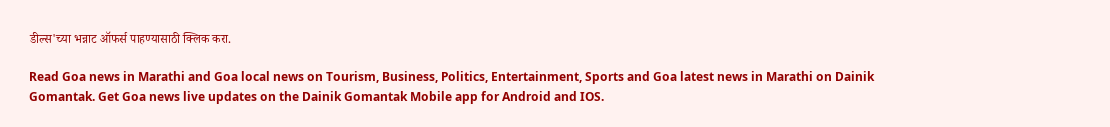डील्स'च्या भन्नाट ऑफर्स पाहण्यासाठी क्लिक करा.

Read Goa news in Marathi and Goa local news on Tourism, Business, Politics, Entertainment, Sports and Goa latest news in Marathi on Dainik Gomantak. Get Goa news live updates on the Dainik Gomantak Mobile app for Android and IOS.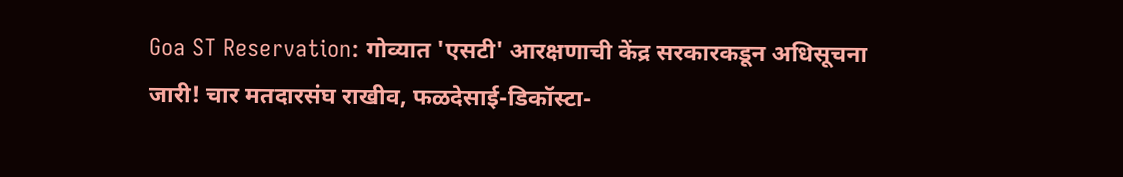Goa ST Reservation: गोव्यात 'एसटी' आरक्षणाची केंद्र सरकारकडून अधिसूचना जारी! चार मतदारसंघ राखीव, फळदेसाई-डिकॉस्टा-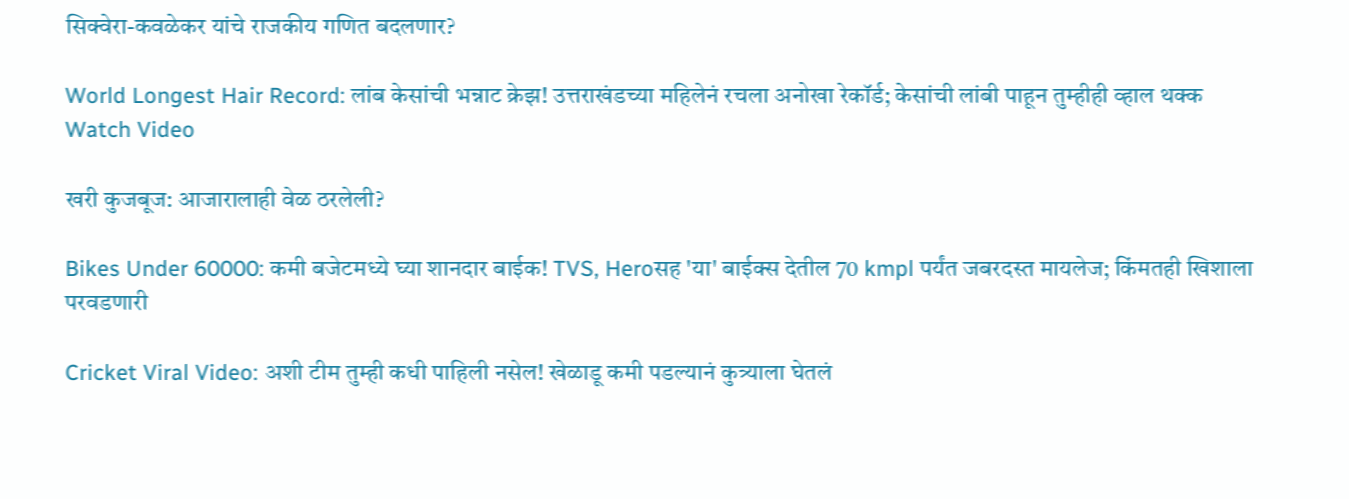सिक्वेरा-कवळेकर यांचे राजकीय गणित बदलणार?

World Longest Hair Record: लांब केसांची भन्नाट क्रेझ! उत्तराखंडच्या महिलेनं रचला अनोखा रेकॉर्ड; केसांची लांबी पाहून तुम्हीही व्हाल थक्क Watch Video

खरी कुजबूज: आजारालाही वेळ ठरलेली?

Bikes Under 60000: कमी बजेटमध्ये घ्या शानदार बाईक! TVS, Heroसह 'या' बाईक्स देतील 70 kmpl पर्यंत जबरदस्त मायलेज; किंमतही खिशाला परवडणारी

Cricket Viral Video: अशी टीम तुम्ही कधी पाहिली नसेल! खेळाडू कमी पडल्यानं कुत्र्याला घेतलं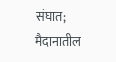संघात; मैदानातील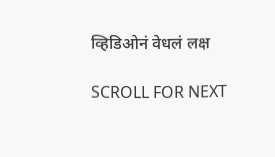व्हिडिओनं वेधलं लक्ष

SCROLL FOR NEXT